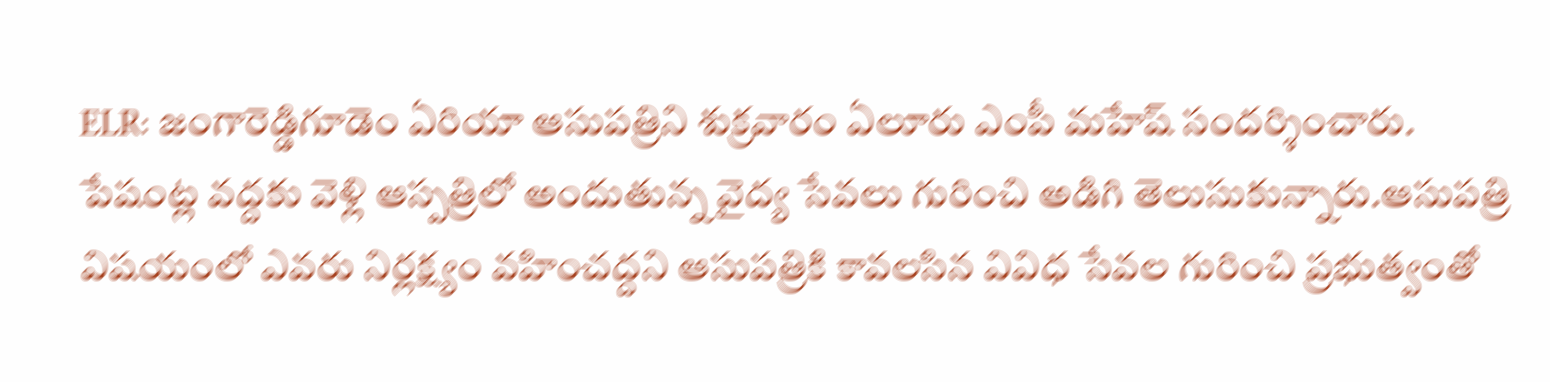ELR: జంగారెడ్డిగూడెం ఏరియా ఆసుపత్రిని శుక్రవారం ఏలూరు ఎంపీ మహేష్ సందర్శించారు. పేషంట్ల వద్దకు వెళ్లి ఆస్పత్రిలో అందుతున్న వైద్య సేవలు గురించి అడిగి తెలుసుకున్నారు.ఆసుపత్రి విషయంలో ఎవరు నిర్లక్ష్యం వహించద్దని ఆసుపత్రికి కావలసిన వివిధ సేవల గురించి ప్రభుత్వంతో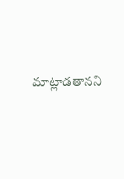మాట్లాడతానని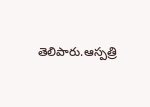తెలిపారు.ఆస్పత్రి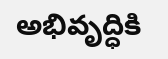అభివృద్ధికి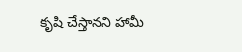కృషి చేస్తానని హామీ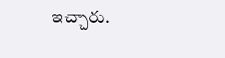ఇచ్చారు.